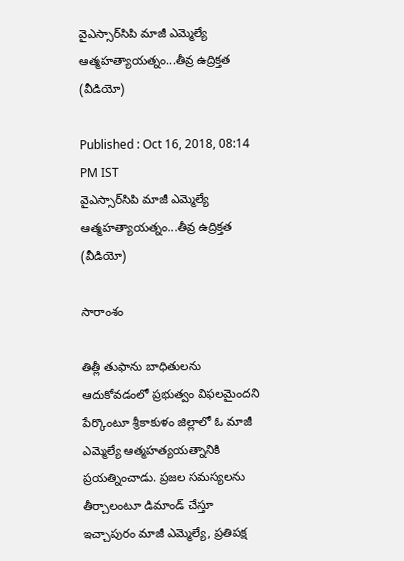వైఎస్సార్‌సిపి మాజీ ఎమ్మెల్యే ఆత్మహత్యాయత్నం...తీవ్ర ఉద్రిక్తత (వీడియో)

Published : Oct 16, 2018, 08:14 PM IST
వైఎస్సార్‌సిపి మాజీ ఎమ్మెల్యే ఆత్మహత్యాయత్నం...తీవ్ర ఉద్రిక్తత (వీడియో)

సారాంశం

తిత్లీ తుఫాను బాధితులను ఆదుకోవడంలో ప్రభుత్వం విఫలమైందని పేర్కొంటూ శ్రీకాకుళం జిల్లాలో ఓ మాజీ ఎమ్మెల్యే ఆత్మహత్యయత్నానికి ప్రయత్నించాడు. ప్రజల సమస్యలను తీర్చాలంటూ డిమాండ్ చేస్తూ ఇచ్చాపురం మాజీ ఎమ్మెల్యే, ప్రతిపక్ష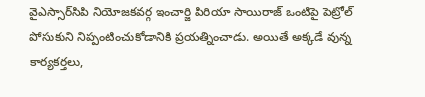వైఎస్సార్‌సిపి నియోజకవర్గ ఇంచార్జి పిరియా సాయిరాజ్ ఒంటిపై పెట్రోల్ పోసుకుని నిప్పంటించుకోడానికి ప్రయత్నించాడు. అయితే అక్కడే వున్న కార్యకర్తలు,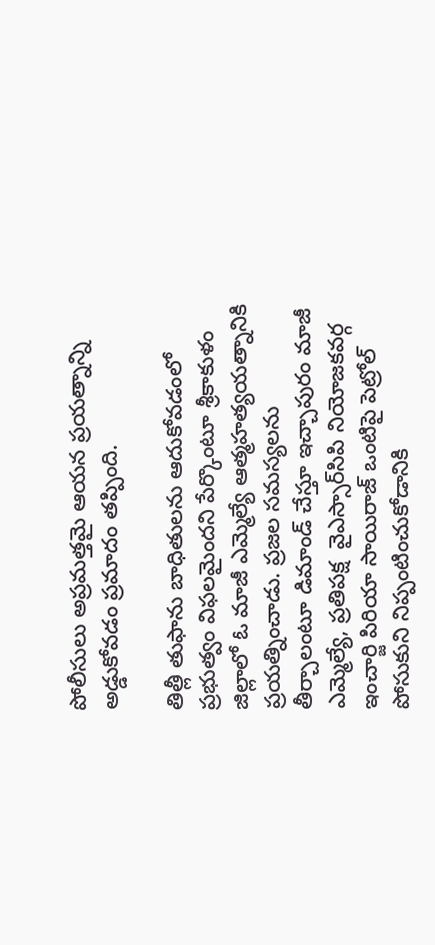పోలీసులు అప్రమత్తమై ఆయన ప్రయత్నాన్ని అడ్డుకోవడం ప్రమాదం తప్పింది.

తిత్లీ తుఫాను బాధితులను ఆదుకోవడంలో ప్రభుత్వం విఫలమైందని పేర్కొంటూ శ్రీకాకుళం జిల్లాలో ఓ మాజీ ఎమ్మెల్యే ఆత్మహత్యయత్నానికి ప్రయత్నించాడు. ప్రజల సమస్యలను తీర్చాలంటూ డిమాండ్ చేస్తూ ఇచ్చాపురం మాజీ ఎమ్మెల్యే, ప్రతిపక్ష  వైఎస్సార్‌సిపి నియోజకవర్గ ఇంచార్జి పిరియా సాయిరాజ్ ఒంటిపై పెట్రోల్ పోసుకుని నిప్పంటించుకోడానికి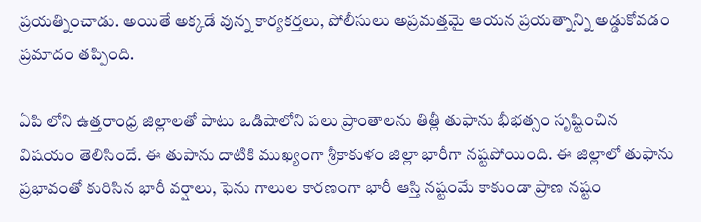ప్రయత్నించాడు. అయితే అక్కడే వున్న కార్యకర్తలు, పోలీసులు అప్రమత్తమై ఆయన ప్రయత్నాన్ని అడ్డుకోవడం ప్రమాదం తప్పింది.

ఏపి లోని ఉత్తరాంధ్ర జిల్లాలతో పాటు ఒడిషాలోని పలు ప్రాంతాలను తిత్లీ తుఫాను భీభత్సం సృష్టించిన విషయం తెలిసిందే. ఈ తుపాను దాటికి ముఖ్యంగా శ్రీకాకుళం జిల్లా భారీగా నష్టపోయింది. ఈ జిల్లాలో తుఫాను ప్రభావంతో కురిసిన భారీ వర్షాలు, ఫెను గాలుల కారణంగా భారీ ఆస్తి నష్టంమే కాకుండా ప్రాణ నష్టం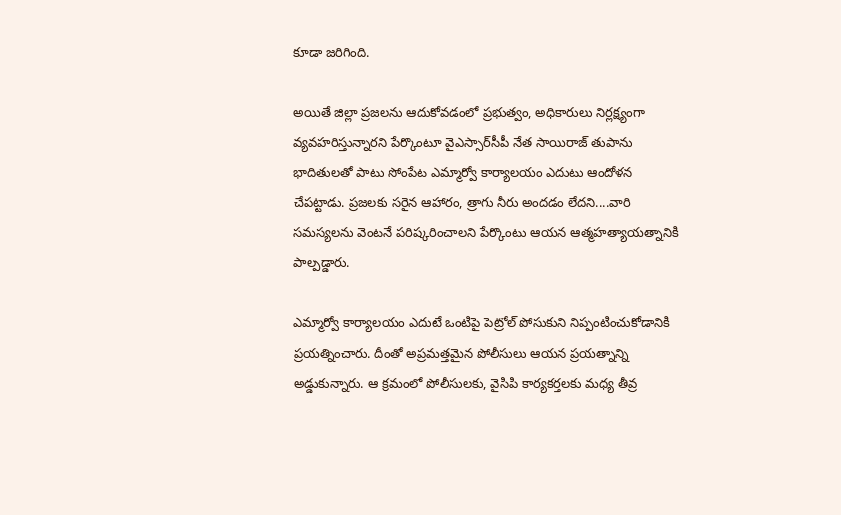కూడా జరిగింది.

అయితే జిల్లా ప్రజలను ఆదుకోవడంలో ప్రభుత్వం, అధికారులు నిర్లక్ష్యంగా వ్యవహరిస్తున్నారని పేర్కొంటూ వైఎస్సార్‌సీపీ నేత సాయిరాజ్ తుపాను భాదితులతో పాటు సోంపేట ఎమ్మార్వో కార్యాలయం ఎదుటు ఆందోళన చేపట్టాడు. ప్రజలకు సరైన ఆహారం, త్రాగు నీరు అందడం లేదని....వారి సమస్యలను వెంటనే పరిష్కరించాలని పేర్కొంటు ఆయన ఆత్మహత్యాయత్నానికి పాల్పడ్డారు.

ఎమ్మార్వో కార్యాలయం ఎదుటే ఒంటిపై పెట్రోల్ పోసుకుని నిప్పంటించుకోడానికి ప్రయత్నించారు. దీంతో అప్రమత్తమైన పోలీసులు ఆయన ప్రయత్నాన్ని అడ్డుకున్నారు. ఆ క్రమంలో పోలీసులకు, వైసిపి కార్యకర్తలకు మధ్య తీవ్ర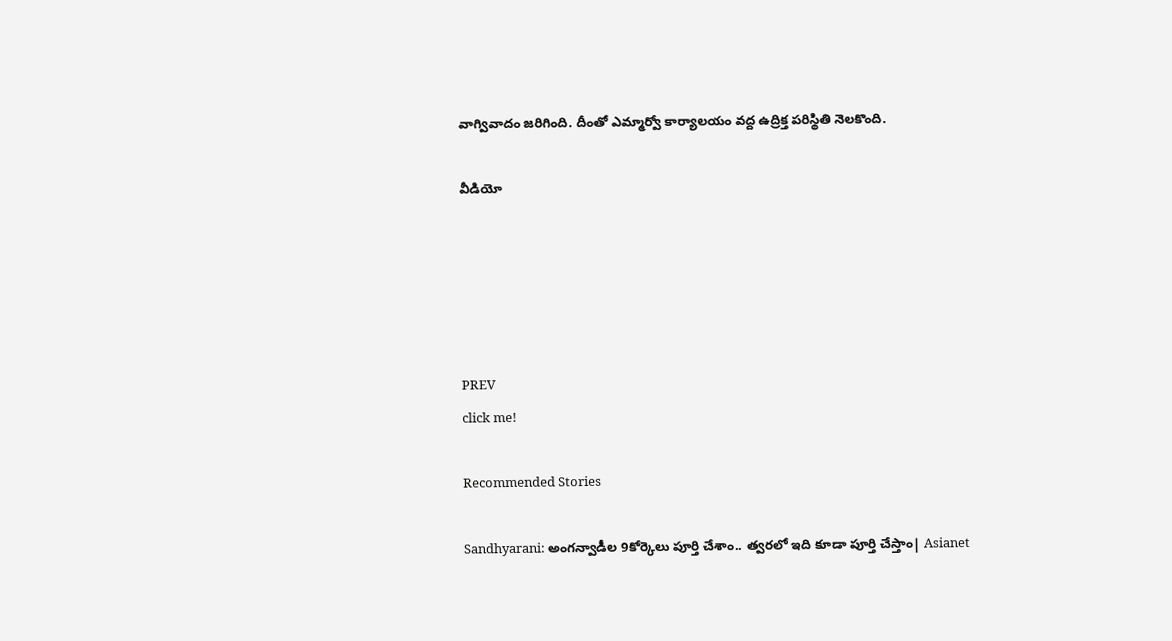వాగ్వివాదం జరిగింది. దీంతో ఎమ్మార్వో కార్యాలయం వద్ద ఉద్రిక్త పరిస్థితి నెలకొంది.

వీడియో





PREV
click me!

Recommended Stories

Sandhyarani: అంగన్వాడీల 9కోర్కెలు పూర్తి చేశాం.. త్వరలో ఇది కూడా పూర్తి చేస్తాం| Asianet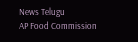News Telugu
AP Food Commission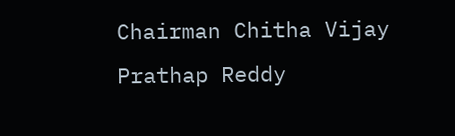Chairman Chitha Vijay Prathap Reddy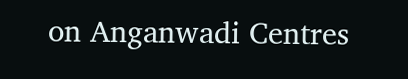on Anganwadi Centres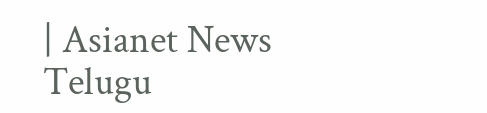| Asianet News Telugu